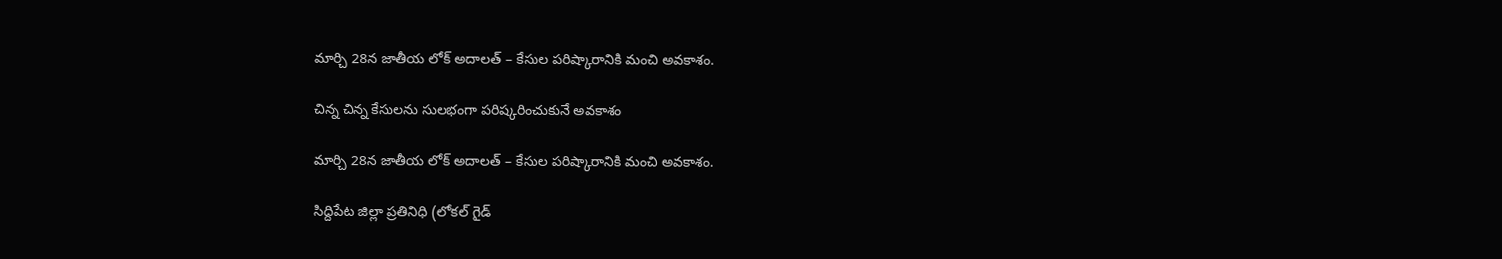మార్చి 28న జాతీయ లోక్ అదాలత్ – కేసుల పరిష్కారానికి మంచి అవకాశం.

చిన్న చిన్న కేసులను సులభంగా పరిష్కరించుకునే అవకాశం

మార్చి 28న జాతీయ లోక్ అదాలత్ – కేసుల పరిష్కారానికి మంచి అవకాశం.

సిద్దిపేట జిల్లా ప్రతినిధి (లోకల్ గైడ్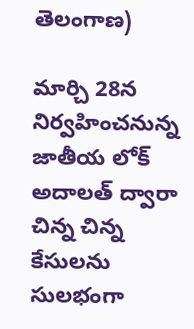తెలంగాణ)

మార్చి 28న నిర్వహించనున్న జాతీయ లోక్ అదాలత్ ద్వారా చిన్న చిన్న కేసులను సులభంగా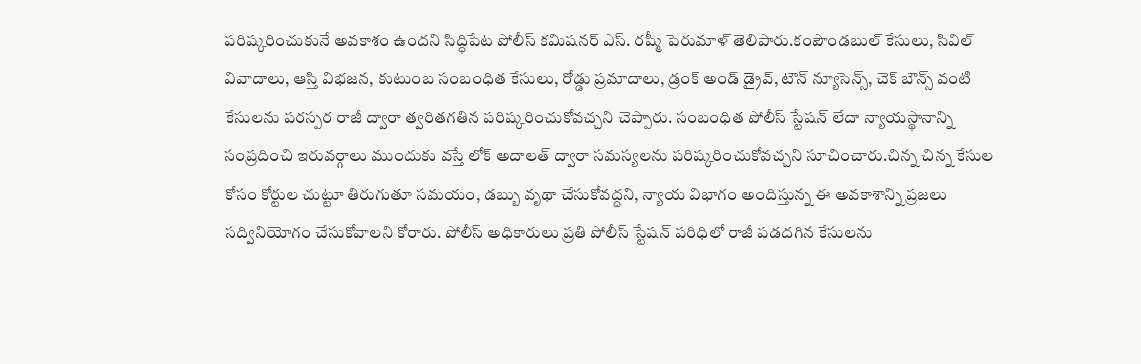పరిష్కరించుకునే అవకాశం ఉందని సిద్ధిపేట పోలీస్ కమిషనర్ ఎస్. రష్మీ పెరుమాళ్ తెలిపారు.కంపౌండబుల్ కేసులు, సివిల్ వివాదాలు, ఆస్తి విభజన, కుటుంబ సంబంధిత కేసులు, రోడ్డు ప్రమాదాలు, డ్రంక్ అండ్ డ్రైవ్, టౌన్ న్యూసెన్స్, చెక్ బౌన్స్ వంటి కేసులను పరస్పర రాజీ ద్వారా త్వరితగతిన పరిష్కరించుకోవచ్చని చెప్పారు. సంబంధిత పోలీస్ స్టేషన్ లేదా న్యాయస్థానాన్ని సంప్రదించి ఇరువర్గాలు ముందుకు వస్తే లోక్ అదాలత్ ద్వారా సమస్యలను పరిష్కరించుకోవచ్చని సూచించారు.చిన్న చిన్న కేసుల కోసం కోర్టుల చుట్టూ తిరుగుతూ సమయం, డబ్బు వృథా చేసుకోవద్దని, న్యాయ విభాగం అందిస్తున్న ఈ అవకాశాన్ని ప్రజలు సద్వినియోగం చేసుకోవాలని కోరారు. పోలీస్ అధికారులు ప్రతి పోలీస్ స్టేషన్ పరిధిలో రాజీ పడదగిన కేసులను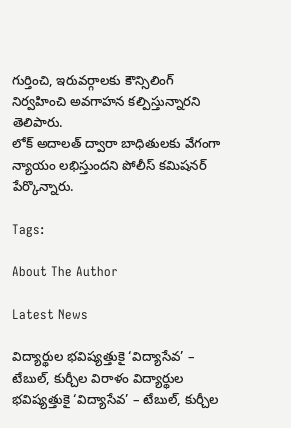గుర్తించి, ఇరువర్గాలకు కౌన్సిలింగ్ నిర్వహించి అవగాహన కల్పిస్తున్నారని తెలిపారు.
లోక్ అదాలత్ ద్వారా బాధితులకు వేగంగా న్యాయం లభిస్తుందని పోలీస్ కమిషనర్ పేర్కొన్నారు.

Tags:

About The Author

Latest News

విద్యార్థుల భవిష్యత్తుకై ‘విద్యాసేవ’ – టేబుల్, కుర్చీల విరాళం విద్యార్థుల భవిష్యత్తుకై ‘విద్యాసేవ’ – టేబుల్, కుర్చీల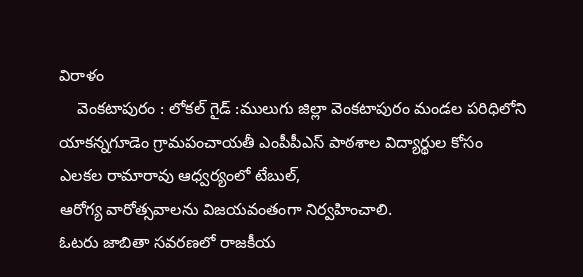విరాళం
    వెంకటాపురం : లోకల్ గైడ్ :ములుగు జిల్లా వెంకటాపురం మండల పరిధిలోని యాకన్నగూడెం గ్రామపంచాయతీ ఎంపీపీఎస్ పాఠశాల విద్యార్థుల కోసం ఎలకల రామారావు ఆధ్వర్యంలో టేబుల్,
ఆరోగ్య వారోత్సవాలను విజయవంతంగా నిర్వహించాలి.
ఓటరు జాబితా సవరణలో రాజకీయ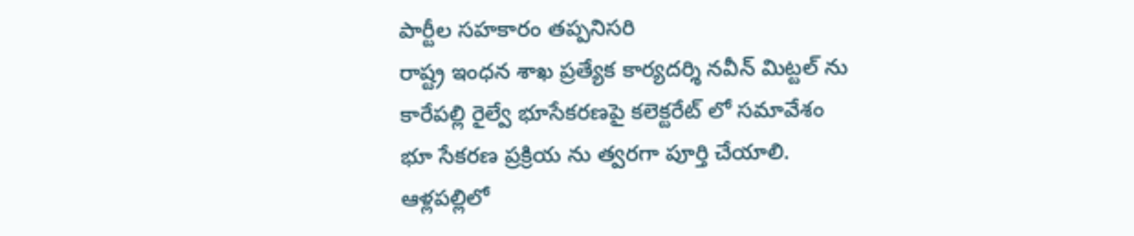పార్టీల సహకారం తప్పనిసరి
రాష్ట్ర ఇంధన శాఖ ప్రత్యేక కార్యదర్శి నవీన్ మిట్టల్ ను
కారేపల్లి రైల్వే భూసేకరణపై కలెక్టరేట్ లో సమావేశం
భూ సేకరణ ప్రక్రియ ను త్వరగా పూర్తి చేయాలి.
ఆళ్లపల్లిలో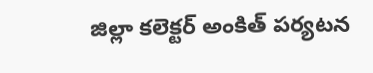జిల్లా కలెక్టర్ అంకిత్ పర్యటన